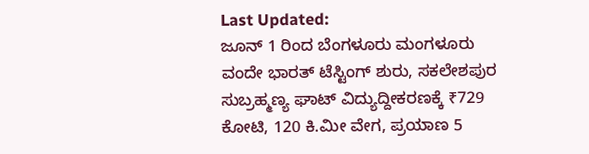Last Updated:
ಜೂನ್ 1 ರಿಂದ ಬೆಂಗಳೂರು ಮಂಗಳೂರು ವಂದೇ ಭಾರತ್ ಟೆಸ್ಟಿಂಗ್ ಶುರು, ಸಕಲೇಶಪುರ ಸುಬ್ರಹ್ಮಣ್ಯ ಘಾಟ್ ವಿದ್ಯುದ್ದೀಕರಣಕ್ಕೆ ₹729 ಕೋಟಿ, 120 ಕಿ.ಮೀ ವೇಗ, ಪ್ರಯಾಣ 5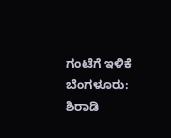ಗಂಟೆಗೆ ಇಳಿಕೆ
ಬೆಂಗಳೂರು: ಶಿರಾಡಿ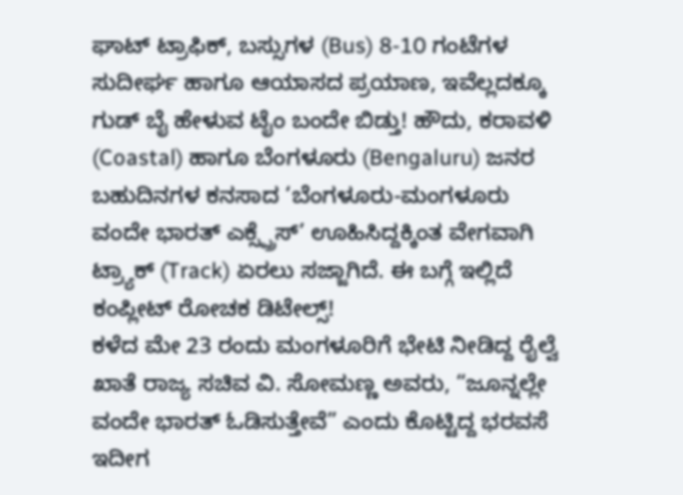ಘಾಟ್ ಟ್ರಾಫಿಕ್, ಬಸ್ಸುಗಳ (Bus) 8-10 ಗಂಟೆಗಳ ಸುದೀರ್ಘ ಹಾಗೂ ಆಯಾಸದ ಪ್ರಯಾಣ, ಇವೆಲ್ಲದಕ್ಕೂ ಗುಡ್ ಬೈ ಹೇಳುವ ಟೈಂ ಬಂದೇ ಬಿಡ್ತು! ಹೌದು, ಕರಾವಳಿ (Coastal) ಹಾಗೂ ಬೆಂಗಳೂರು (Bengaluru) ಜನರ ಬಹುದಿನಗಳ ಕನಸಾದ ‘ಬೆಂಗಳೂರು-ಮಂಗಳೂರು ವಂದೇ ಭಾರತ್ ಎಕ್ಸ್ಪ್ರೆಸ್’ ಊಹಿಸಿದ್ದಕ್ಕಿಂತ ವೇಗವಾಗಿ ಟ್ರ್ಯಾಕ್ (Track) ಏರಲು ಸಜ್ಜಾಗಿದೆ. ಈ ಬಗ್ಗೆ ಇಲ್ಲಿದೆ ಕಂಪ್ಲೀಟ್ ರೋಚಕ ಡಿಟೇಲ್ಸ್!
ಕಳೆದ ಮೇ 23 ರಂದು ಮಂಗಳೂರಿಗೆ ಭೇಟಿ ನೀಡಿದ್ದ ರೈಲ್ವೆ ಖಾತೆ ರಾಜ್ಯ ಸಚಿವ ವಿ. ಸೋಮಣ್ಣ ಅವರು, “ಜೂನ್ನಲ್ಲೇ ವಂದೇ ಭಾರತ್ ಓಡಿಸುತ್ತೇವೆ” ಎಂದು ಕೊಟ್ಟಿದ್ದ ಭರವಸೆ ಇದೀಗ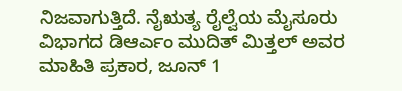ನಿಜವಾಗುತ್ತಿದೆ. ನೈಋತ್ಯ ರೈಲ್ವೆಯ ಮೈಸೂರು ವಿಭಾಗದ ಡಿಆರ್ಎಂ ಮುದಿತ್ ಮಿತ್ತಲ್ ಅವರ ಮಾಹಿತಿ ಪ್ರಕಾರ, ಜೂನ್ 1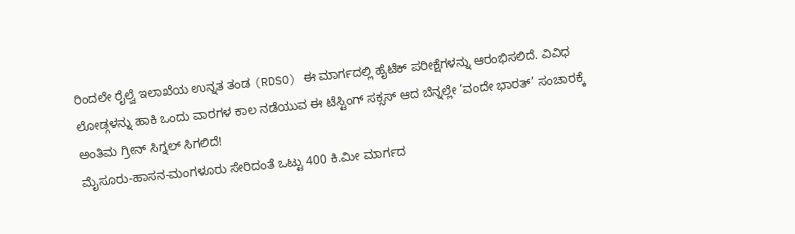ರಿಂದಲೇ ರೈಲ್ವೆ ಇಲಾಖೆಯ ಉನ್ನತ ತಂಡ (RDSO) ಈ ಮಾರ್ಗದಲ್ಲಿ ಹೈಟೆಕ್ ಪರೀಕ್ಷೆಗಳನ್ನು ಆರಂಭಿಸಲಿದೆ. ವಿವಿಧ ಲೋಡ್ಗಳನ್ನು ಹಾಕಿ ಒಂದು ವಾರಗಳ ಕಾಲ ನಡೆಯುವ ಈ ಟೆಸ್ಟಿಂಗ್ ಸಕ್ಸಸ್ ಆದ ಬೆನ್ನಲ್ಲೇ ‘ವಂದೇ ಭಾರತ್’ ಸಂಚಾರಕ್ಕೆ ಅಂತಿಮ ಗ್ರೀನ್ ಸಿಗ್ನಲ್ ಸಿಗಲಿದೆ!
ಮೈಸೂರು-ಹಾಸನ-ಮಂಗಳೂರು ಸೇರಿದಂತೆ ಒಟ್ಟು 400 ಕಿ.ಮೀ ಮಾರ್ಗದ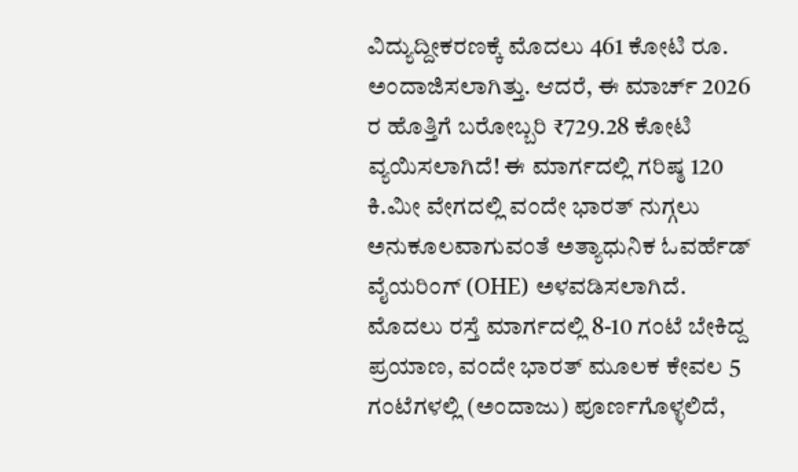ವಿದ್ಯುದ್ದೀಕರಣಕ್ಕೆ ಮೊದಲು 461 ಕೋಟಿ ರೂ. ಅಂದಾಜಿಸಲಾಗಿತ್ತು. ಆದರೆ, ಈ ಮಾರ್ಚ್ 2026 ರ ಹೊತ್ತಿಗೆ ಬರೋಬ್ಬರಿ ₹729.28 ಕೋಟಿ ವ್ಯಯಿಸಲಾಗಿದೆ! ಈ ಮಾರ್ಗದಲ್ಲಿ ಗರಿಷ್ಠ 120 ಕಿ.ಮೀ ವೇಗದಲ್ಲಿ ವಂದೇ ಭಾರತ್ ನುಗ್ಗಲು ಅನುಕೂಲವಾಗುವಂತೆ ಅತ್ಯಾಧುನಿಕ ಓವರ್ಹೆಡ್ ವೈಯರಿಂಗ್ (OHE) ಅಳವಡಿಸಲಾಗಿದೆ.
ಮೊದಲು ರಸ್ತೆ ಮಾರ್ಗದಲ್ಲಿ 8-10 ಗಂಟೆ ಬೇಕಿದ್ದ ಪ್ರಯಾಣ, ವಂದೇ ಭಾರತ್ ಮೂಲಕ ಕೇವಲ 5 ಗಂಟೆಗಳಲ್ಲಿ (ಅಂದಾಜು) ಪೂರ್ಣಗೊಳ್ಳಲಿದೆ,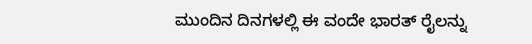ಮುಂದಿನ ದಿನಗಳಲ್ಲಿ ಈ ವಂದೇ ಭಾರತ್ ರೈಲನ್ನು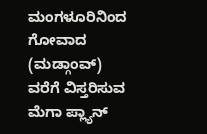ಮಂಗಳೂರಿನಿಂದ ಗೋವಾದ (ಮಡ್ಗಾಂವ್) ವರೆಗೆ ವಿಸ್ತರಿಸುವ ಮೆಗಾ ಪ್ಲ್ಯಾನ್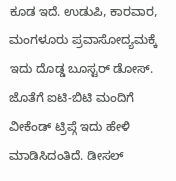ಕೂಡ ಇದೆ. ಉಡುಪಿ, ಕಾರವಾರ, ಮಂಗಳೂರು ಪ್ರವಾಸೋದ್ಯಮಕ್ಕೆ ಇದು ದೊಡ್ಡ ಬೂಸ್ಟರ್ ಡೋಸ್. ಜೊತೆಗೆ ಐಟಿ-ಬಿಟಿ ಮಂದಿಗೆ ವೀಕೆಂಡ್ ಟ್ರಿಪ್ಗೆ ಇದು ಹೇಳಿ ಮಾಡಿಸಿದಂತಿದೆ. ಡೀಸಲ್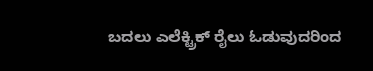ಬದಲು ಎಲೆಕ್ಟ್ರಿಕ್ ರೈಲು ಓಡುವುದರಿಂದ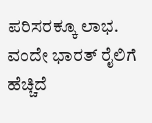ಪರಿಸರಕ್ಕೂ ಲಾಭ.
ವಂದೇ ಭಾರತ್ ರೈಲಿಗೆ ಹೆಚ್ಚಿದೆ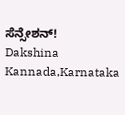ಸೆನ್ಸೇಶನ್!
Dakshina Kannada,Karnataka